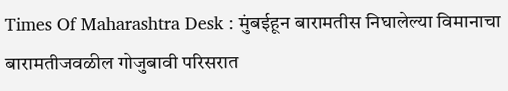Times Of Maharashtra Desk : मुंबईहून बारामतीस निघालेल्या विमानाचा बारामतीजवळील गोजुबावी परिसरात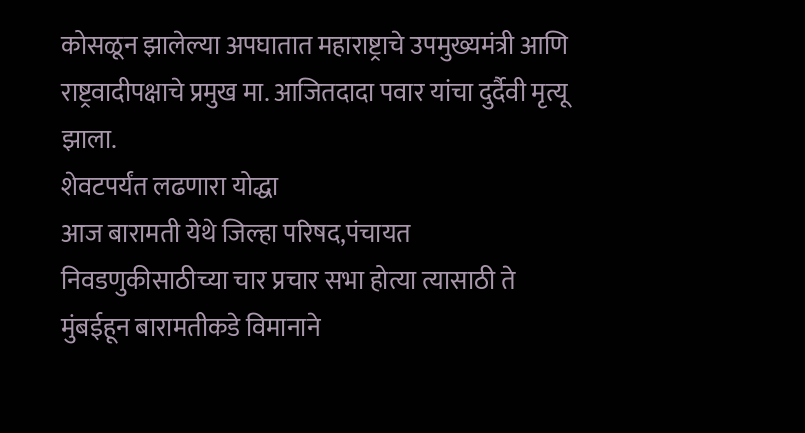कोसळून झालेल्या अपघातात महाराष्ट्राचे उपमुख्यमंत्री आणि राष्ट्रवादीपक्षाचे प्रमुख मा. आजितदादा पवार यांचा दुर्दैवी मृत्यू झाला.
शेवटपर्यंत लढणारा योद्धा
आज बारामती येथे जिल्हा परिषद,पंचायत निवडणुकीसाठीच्या चार प्रचार सभा होत्या त्यासाठी ते मुंबईहून बारामतीकडे विमानाने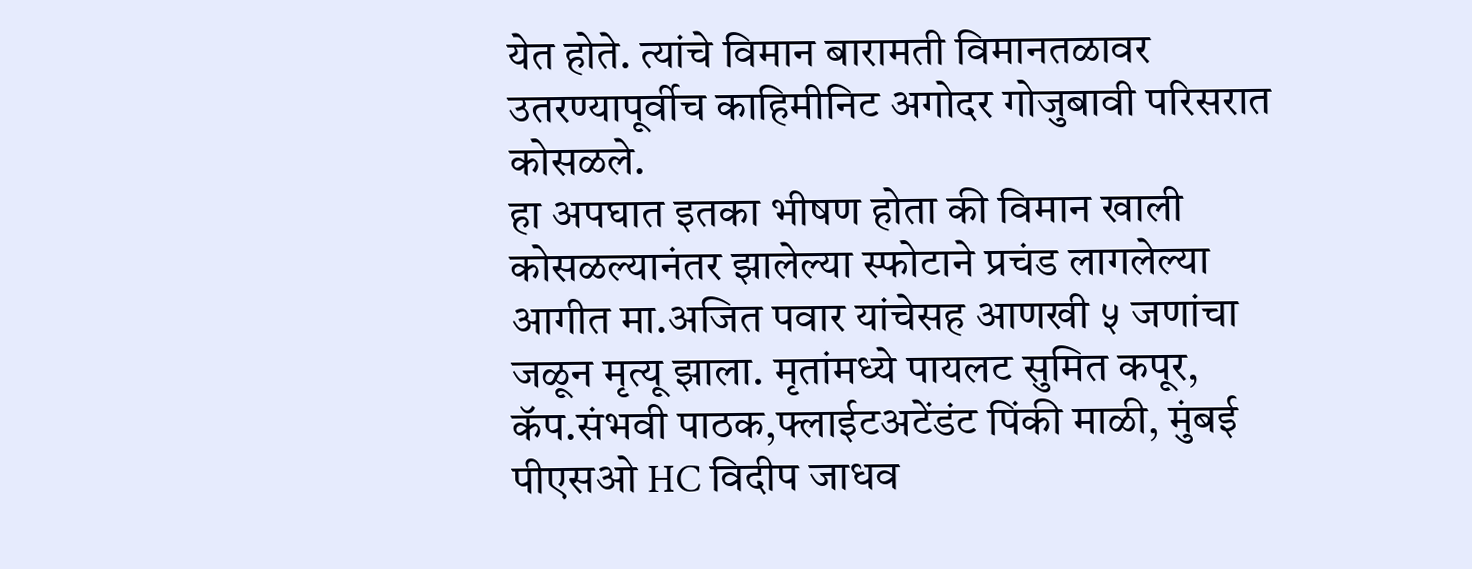येत होते. त्यांचे विमान बारामती विमानतळावर उतरण्यापूर्वीच काहिमीनिट अगोदर गोजुबावी परिसरात कोसळले.
हा अपघात इतका भीषण होता की विमान खाली कोसळल्यानंतर झालेल्या स्फोटाने प्रचंड लागलेल्या आगीत मा.अजित पवार यांचेसह आणखी ५ जणांचा जळून मृत्यू झाला. मृतांमध्ये पायलट सुमित कपूर, कॅप.संभवी पाठक,फ्लाईटअटेंडंट पिंकी माळी, मुंबई पीएसओ HC विदीप जाधव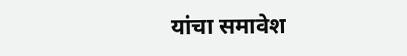यांचा समावेश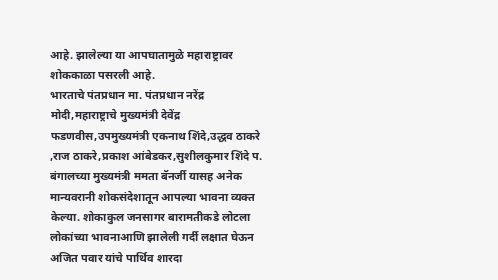आहे. झालेल्या या आपघातामुळे महाराष्ट्रावर शोककाळा पसरली आहे.
भारताचे पंतप्रधान मा. पंतप्रधान नरेंद्र मोदी,महाराष्ट्राचे मुख्यमंत्री देवेंद्र फडणवीस,उपमुख्यमंत्री एकनाथ शिंदे,उद्धव ठाकरे ,राज ठाकरे,प्रकाश आंबेडकर,सुशीलकुमार शिंदे प. बंगालच्या मुख्यमंत्री ममता बॅनर्जी यासह अनेक मान्यवरानी शोकसंदेशातून आपल्या भावना व्यक्त केल्या. शोकाकुल जनसागर बारामतीकडे लोटला लोकांच्या भावनाआणि झालेली गर्दी लक्षात घेऊन अजित पवार यांचे पार्थिव शारदा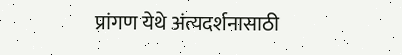प्रांगण येथे अंत्यदर्शनासाठी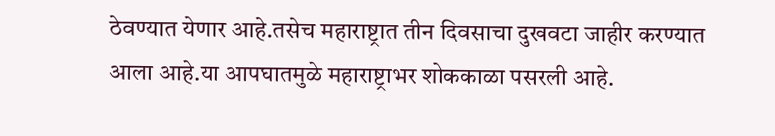ठेवण्यात येणार आहे.तसेच महाराष्ट्रात तीन दिवसाचा दुखवटा जाहीर करण्यात आला आहे.या आपघातमुळे महाराष्ट्राभर शोककाळा पसरली आहे.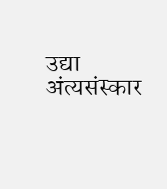उद्या अंत्यसंस्कार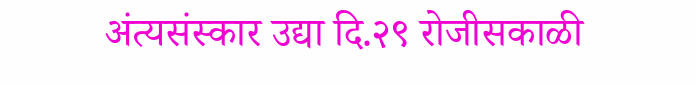अंत्यसंस्कार उद्या दि.२९ रोजीसकाळी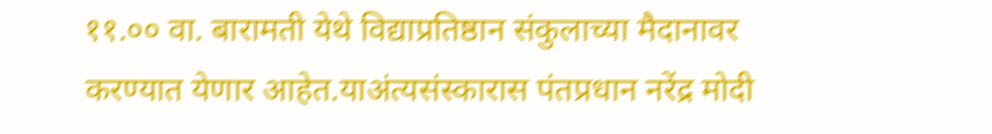११.०० वा. बारामती येथे विद्याप्रतिष्ठान संकुलाच्या मैदानावर करण्यात येणार आहेत.याअंत्यसंस्कारास पंतप्रधान नरेंद्र मोदी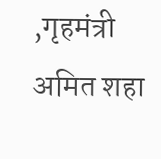,गृहमंत्री अमित शहा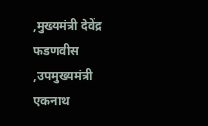,मुख्यमंत्री देवेंद्र फडणवीस ,उपमुख्यमंत्री एकनाथ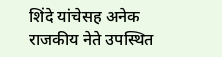शिंदे यांचेसह अनेक राजकीय नेते उपस्थित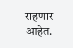राहणार आहेत.